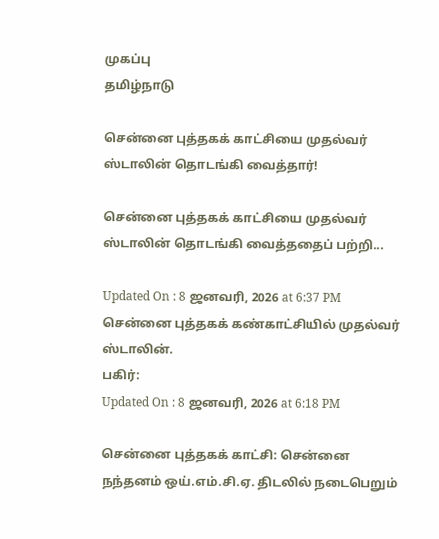முகப்பு
தமிழ்நாடு

சென்னை புத்தகக் காட்சியை முதல்வர் ஸ்டாலின் தொடங்கி வைத்தார்!

சென்னை புத்தகக் காட்சியை முதல்வர் ஸ்டாலின் தொடங்கி வைத்ததைப் பற்றி...

Updated On : 8 ஜனவரி, 2026 at 6:37 PM
சென்னை புத்தகக் கண்காட்சியில் முதல்வர் ஸ்டாலின்.
பகிர்:
Updated On : 8 ஜனவரி, 2026 at 6:18 PM

சென்னை புத்தகக் காட்சி: சென்னை நந்தனம் ஒய்.எம்.சி.ஏ. திடலில் நடைபெறும்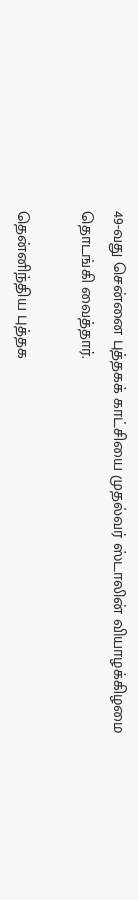49-வது சென்னை புத்தகக் காட்சியை முதல்வர் ஸ்டாலின் வியாழக்கிழமை தொடங்கி வைத்தார்.

தென்னிந்திய புத்தக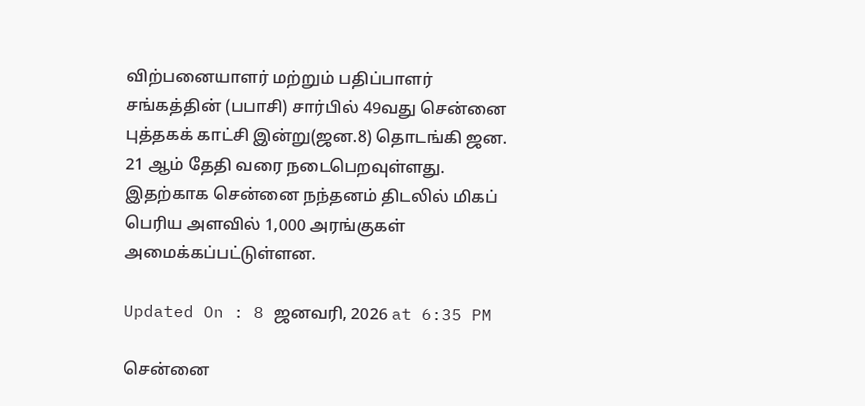விற்பனையாளர் மற்றும் பதிப்பாளர் சங்கத்தின் (பபாசி) சார்பில் 49வது சென்னை புத்தகக் காட்சி இன்று(ஜன.8) தொடங்கி ஜன. 21 ஆம் தேதி வரை நடைபெறவுள்ளது. இதற்காக சென்னை நந்தனம் திடலில் மிகப் பெரிய அளவில் 1,000 அரங்குகள் அமைக்கப்பட்டுள்ளன.

Updated On : 8 ஜனவரி, 2026 at 6:35 PM

சென்னை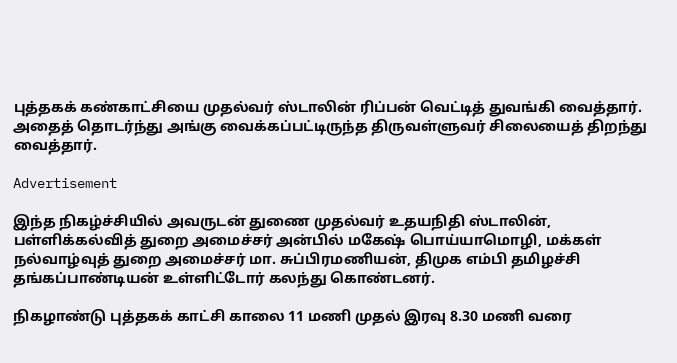புத்தகக் கண்காட்சியை முதல்வர் ஸ்டாலின் ரிப்பன் வெட்டித் துவங்கி வைத்தார். அதைத் தொடர்ந்து அங்கு வைக்கப்பட்டிருந்த திருவள்ளுவர் சிலையைத் திறந்து வைத்தார்.

Advertisement

இந்த நிகழ்ச்சியில் அவருடன் துணை முதல்வர் உதயநிதி ஸ்டாலின், பள்ளிக்கல்வித் துறை அமைச்சர் அன்பில் மகேஷ் பொய்யாமொழி, மக்கள் நல்வாழ்வுத் துறை அமைச்சர் மா. சுப்பிரமணியன், திமுக எம்பி தமிழச்சி தங்கப்பாண்டியன் உள்ளிட்டோர் கலந்து கொண்டனர்.

நிகழாண்டு புத்தகக் காட்சி காலை 11 மணி முதல் இரவு 8.30 மணி வரை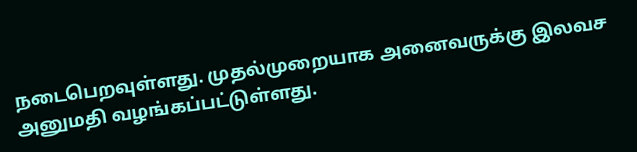நடைபெறவுள்ளது. முதல்முறையாக அனைவருக்கு இலவச அனுமதி வழங்கப்பட்டுள்ளது.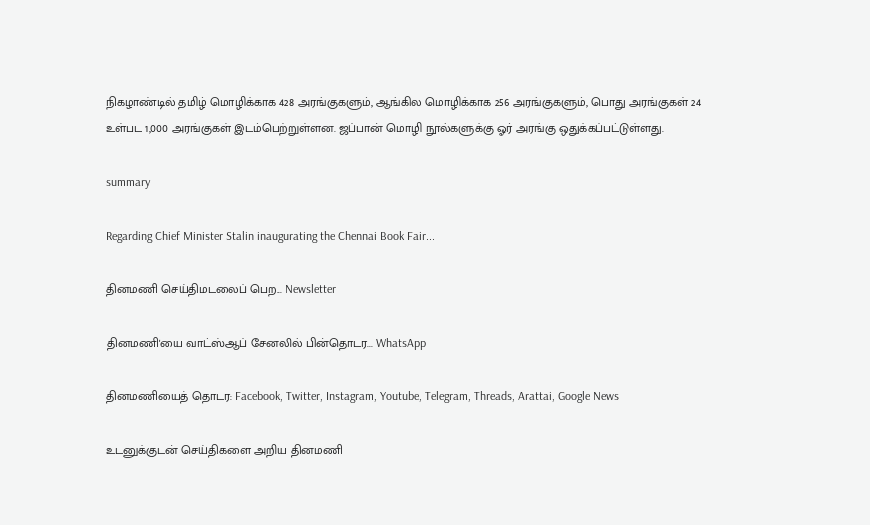நிகழாண்டில் தமிழ் மொழிக்காக 428 அரங்குகளும், ஆங்கில மொழிக்காக 256 அரங்குகளும், பொது அரங்குகள் 24 உள்பட 1,000 அரங்குகள் இடம்பெற்றுள்ளன. ஜப்பான் மொழி நூல்களுக்கு ஓர் அரங்கு ஒதுக்கப்பட்டுள்ளது.

summary

Regarding Chief Minister Stalin inaugurating the Chennai Book Fair...

தினமணி செய்திமடலைப் பெற... Newsletter

தினமணி'யை வாட்ஸ்ஆப் சேனலில் பின்தொடர... WhatsApp

தினமணியைத் தொடர: Facebook, Twitter, Instagram, Youtube, Telegram, Threads, Arattai, Google News

உடனுக்குடன் செய்திகளை அறிய தினமணி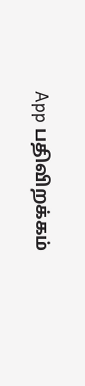App பதிவிறக்கம்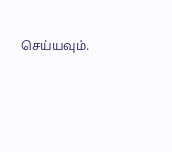செய்யவும்.